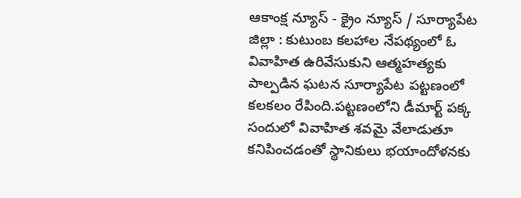ఆకాంక్ష న్యూస్ - క్రైం న్యూస్ / సూర్యాపేట జిల్లా : కుటుంబ కలహాల నేపథ్యంలో ఓ వివాహిత ఉరివేసుకుని ఆత్మహత్యకు పాల్పడిన ఘటన సూర్యాపేట పట్టణంలో కలకలం రేపింది.పట్టణంలోని డీమార్ట్ పక్క సందులో వివాహిత శవమై వేలాడుతూ కనిపించడంతో స్థానికులు భయాందోళనకు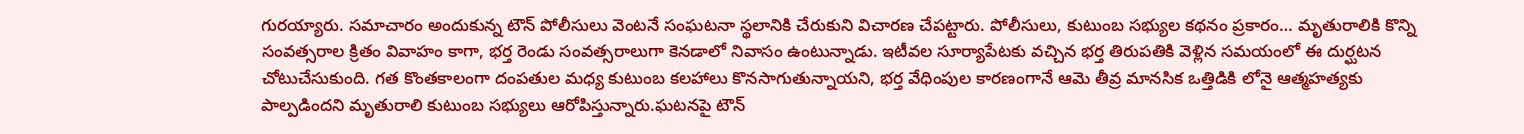గురయ్యారు. సమాచారం అందుకున్న టౌన్ పోలీసులు వెంటనే సంఘటనా స్థలానికి చేరుకుని విచారణ చేపట్టారు. పోలీసులు, కుటుంబ సభ్యుల కథనం ప్రకారం… మృతురాలికి కొన్ని సంవత్సరాల క్రితం వివాహం కాగా, భర్త రెండు సంవత్సరాలుగా కెనడాలో నివాసం ఉంటున్నాడు. ఇటీవల సూర్యాపేటకు వచ్చిన భర్త తిరుపతికి వెళ్లిన సమయంలో ఈ దుర్ఘటన చోటుచేసుకుంది. గత కొంతకాలంగా దంపతుల మధ్య కుటుంబ కలహాలు కొనసాగుతున్నాయని, భర్త వేధింపుల కారణంగానే ఆమె తీవ్ర మానసిక ఒత్తిడికి లోనై ఆత్మహత్యకు పాల్పడిందని మృతురాలి కుటుంబ సభ్యులు ఆరోపిస్తున్నారు.ఘటనపై టౌన్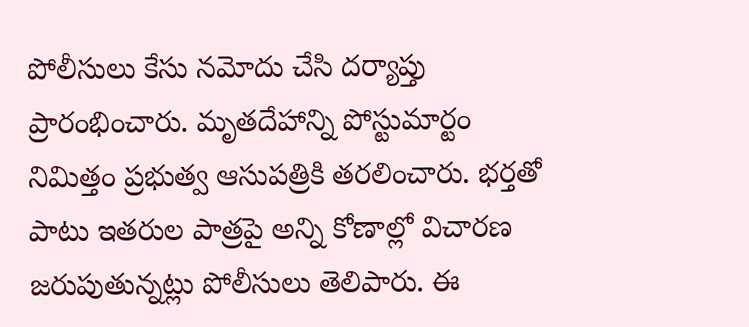పోలీసులు కేసు నమోదు చేసి దర్యాప్తు ప్రారంభించారు. మృతదేహాన్ని పోస్టుమార్టం నిమిత్తం ప్రభుత్వ ఆసుపత్రికి తరలించారు. భర్తతో పాటు ఇతరుల పాత్రపై అన్ని కోణాల్లో విచారణ జరుపుతున్నట్లు పోలీసులు తెలిపారు. ఈ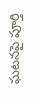ఘటనపై పూర్తి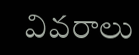వివరాలు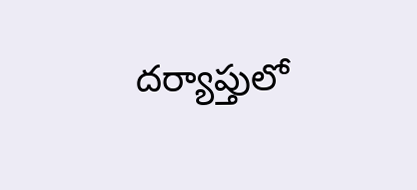దర్యాప్తులో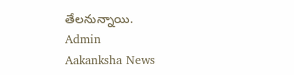తేలనున్నాయి.
Admin
Aakanksha News